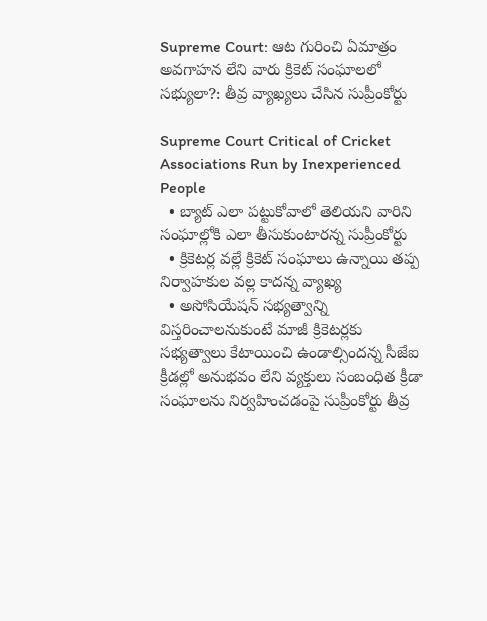Supreme Court: ఆట గురించి ఏమాత్రం అవగాహన లేని వారు క్రికెట్ సంఘాలలో సభ్యులా?: తీవ్ర వ్యాఖ్యలు చేసిన సుప్రీంకోర్టు

Supreme Court Critical of Cricket Associations Run by Inexperienced People
  • బ్యాట్ ఎలా పట్టుకోవాలో తెలియని వారిని సంఘాల్లోకి ఎలా తీసుకుంటారన్న సుప్రీంకోర్టు
  • క్రికెటర్ల వల్లే క్రికెట్ సంఘాలు ఉన్నాయి తప్ప నిర్వాహకుల వల్ల కాదన్న వ్యాఖ్య
  • అసోసియేషన్ సభ్యత్వాన్ని విస్తరించాలనుకుంటే మాజీ క్రికెటర్లకు సభ్యత్వాలు కేటాయించి ఉండాల్సిందన్న సీజేఐ
క్రీడల్లో అనుభవం లేని వ్యక్తులు సంబంధిత క్రీడా సంఘాలను నిర్వహించడంపై సుప్రీంకోర్టు తీవ్ర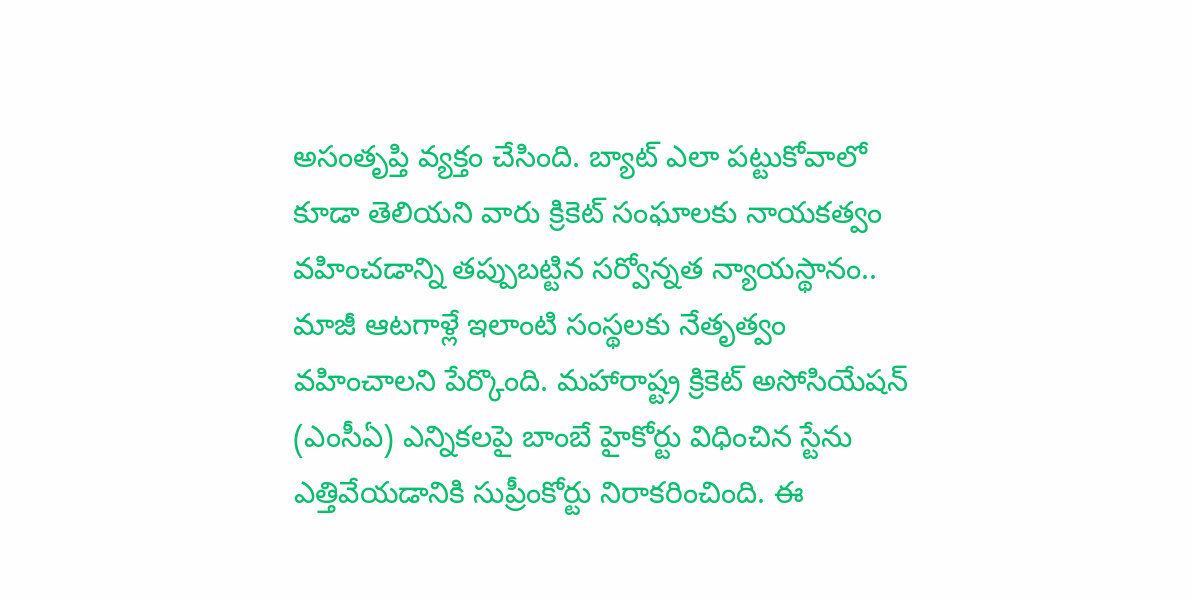అసంతృప్తి వ్యక్తం చేసింది. బ్యాట్ ఎలా పట్టుకోవాలో కూడా తెలియని వారు క్రికెట్ సంఘాలకు నాయకత్వం వహించడాన్ని తప్పుబట్టిన సర్వోన్నత న్యాయస్థానం.. మాజీ ఆటగాళ్లే ఇలాంటి సంస్థలకు నేతృత్వం వహించాలని పేర్కొంది. మహారాష్ట్ర క్రికెట్ అసోసియేషన్ (ఎంసీఏ) ఎన్నికలపై బాంబే హైకోర్టు విధించిన స్టేను ఎత్తివేయడానికి సుప్రీంకోర్టు నిరాకరించింది. ఈ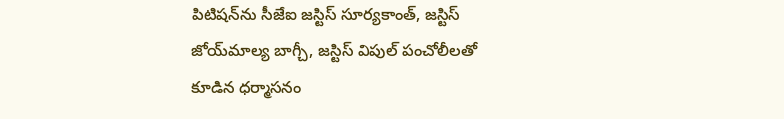పిటిషన్‌ను సీజేఐ జస్టిస్ సూర్యకాంత్, జస్టిస్ జోయ్‌మాల్య బాగ్చీ, జస్టిస్ విపుల్ పంచోలీలతో కూడిన ధర్మాసనం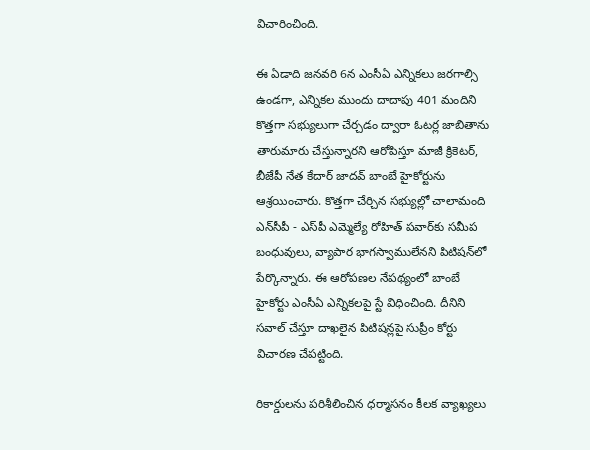విచారించింది.

ఈ ఏడాది జనవరి 6న ఎంసీఏ ఎన్నికలు జరగాల్సి ఉండగా, ఎన్నికల ముందు దాదాపు 401 మందిని కొత్తగా సభ్యులుగా చేర్చడం ద్వారా ఓటర్ల జాబితాను తారుమారు చేస్తున్నారని ఆరోపిస్తూ మాజీ క్రికెటర్‌, బీజేపీ నేత కేదార్ జాదవ్ బాంబే హైకోర్టును ఆశ్రయించారు. కొత్తగా చేర్చిన సభ్యుల్లో చాలామంది ఎన్‌సీపీ - ఎస్‌పీ ఎమ్మెల్యే రోహిత్ పవార్‌కు సమీప బంధువులు, వ్యాపార భాగస్వాములేనని పిటిషన్‌లో పేర్కొన్నారు. ఈ ఆరోపణల నేపథ్యంలో బాంబే హైకోర్టు ఎంసీఏ ఎన్నికలపై స్టే విధించింది. దీనిని సవాల్ చేస్తూ దాఖలైన పిటిషన్లపై సుప్రీం కోర్టు విచారణ చేపట్టింది.

రికార్డులను పరిశీలించిన ధర్మాసనం కీలక వ్యాఖ్యలు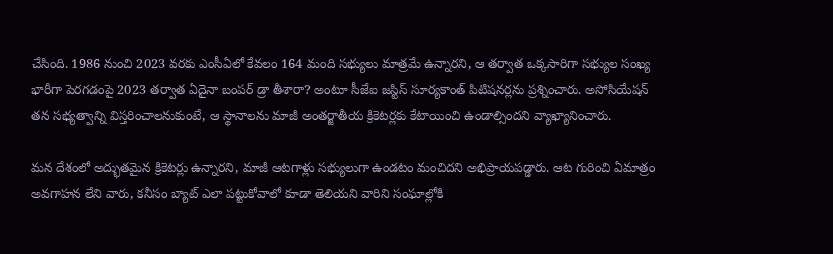చేసింది. 1986 నుంచి 2023 వరకు ఎంసీఏలో కేవలం 164 మంది సభ్యులు మాత్రమే ఉన్నారని, ఆ తర్వాత ఒక్కసారిగా సభ్యుల సంఖ్య భారీగా పెరగడంపై 2023 తర్వాత ఏదైనా బంపర్ డ్రా తీశారా? అంటూ సీజేఐ జస్టిస్ సూర్యకాంత్ పిటిషనర్లను ప్రశ్నించారు. అసోసియేషన్ తన సభ్యత్వాన్ని విస్తరించాలనుకుంటే, ఆ స్థానాలను మాజీ అంతర్జాతీయ క్రికెటర్లకు కేటాయించి ఉండాల్సిందని వ్యాఖ్యానించారు.

మన దేశంలో అద్భుతమైన క్రికెటర్లు ఉన్నారని, మాజీ ఆటగాళ్లు సభ్యులుగా ఉండటం మంచిదని అభిప్రాయపడ్డారు. ఆట గురించి ఏమాత్రం అవగాహన లేని వారు, కనీసం బ్యాట్ ఎలా పట్టుకోవాలో కూడా తెలియని వారిని సంఘాల్లోకి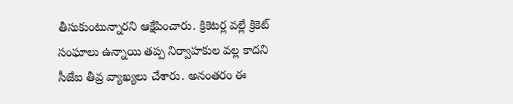తీసుకుంటున్నారని ఆక్షేపించారు. క్రికెటర్ల వల్లే క్రికెట్ సంఘాలు ఉన్నాయి తప్ప నిర్వాహకుల వల్ల కాదని సీజేఐ తీవ్ర వ్యాఖ్యలు చేశారు. అనంతరం ఈ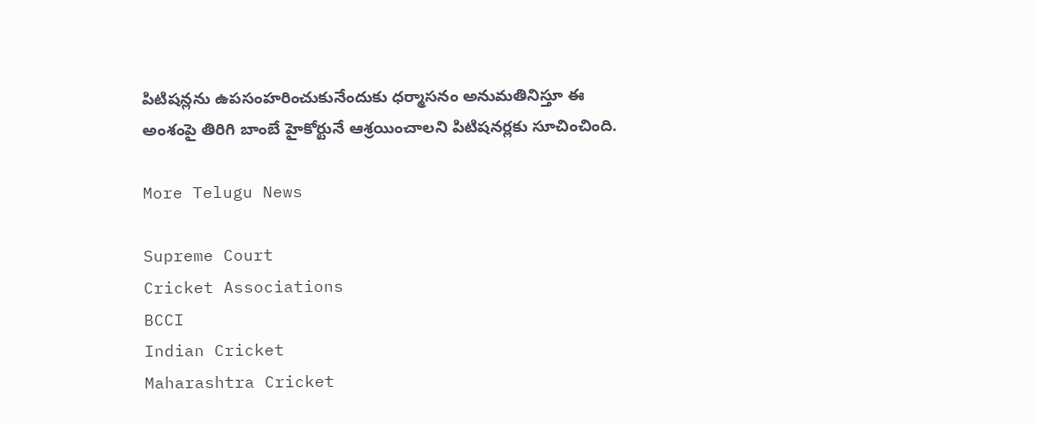పిటిషన్లను ఉపసంహరించుకునేందుకు ధర్మాసనం అనుమతినిస్తూ ఈ అంశంపై తిరిగి బాంబే హైకోర్టునే ఆశ్రయించాలని పిటిషనర్లకు సూచించింది.

More Telugu News

Supreme Court
Cricket Associations
BCCI
Indian Cricket
Maharashtra Cricket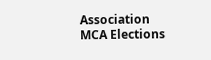Association
MCA Elections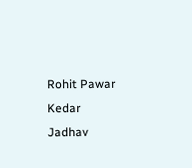Rohit Pawar
Kedar Jadhav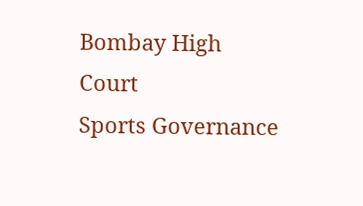Bombay High Court
Sports Governance